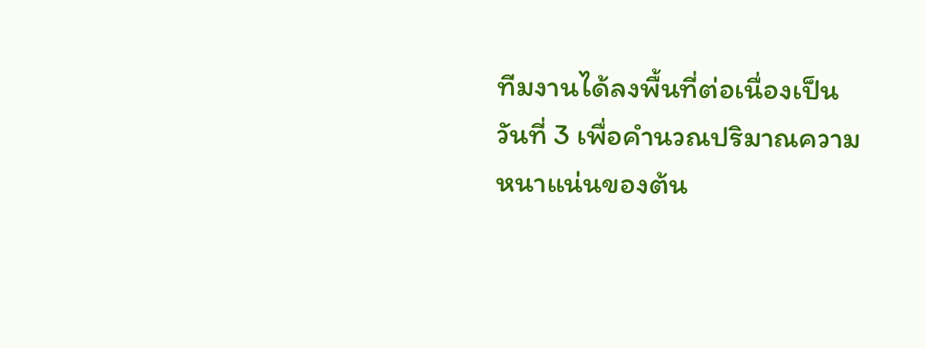ทีมงานได้ลงพื้นที่ต่อเนื่องเป็นวันที่ 3 เพื่อคำนวณปริมาณความหนาแน่นของต้น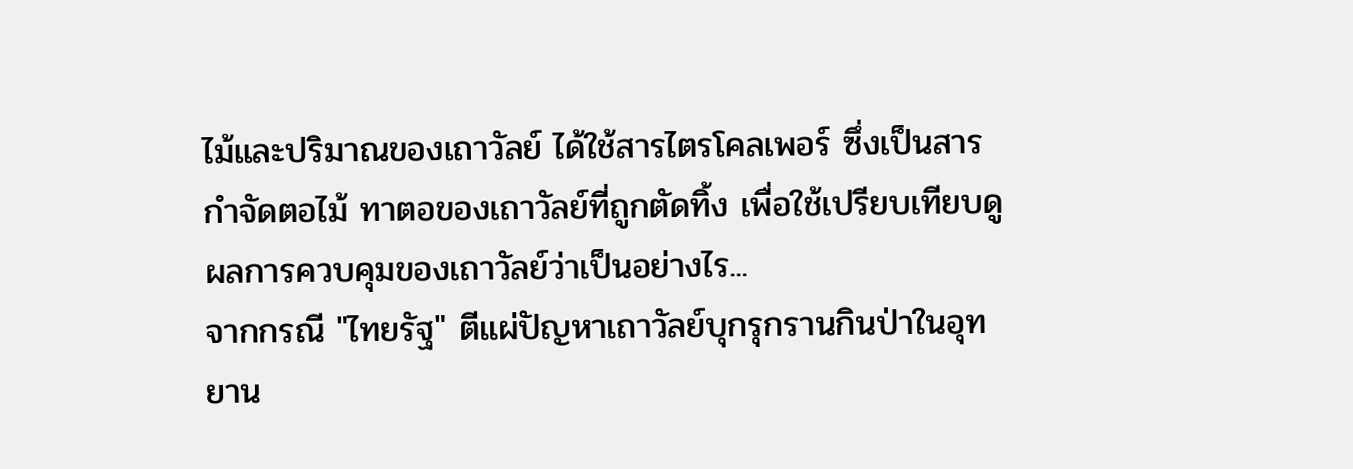ไม้และปริมาณของเถาวัลย์ ได้ใช้สารไตรโคลเพอร์ ซึ่งเป็นสารกำจัดตอไม้ ทาตอของเถาวัลย์ที่ถูกตัดทิ้ง เพื่อใช้เปรียบเทียบดูผลการควบคุมของเถาวัลย์ว่าเป็นอย่างไร...
จากกรณี "ไทยรัฐ" ตีแผ่ปัญหาเถาวัลย์บุกรุกรานกินป่าในอุทยาน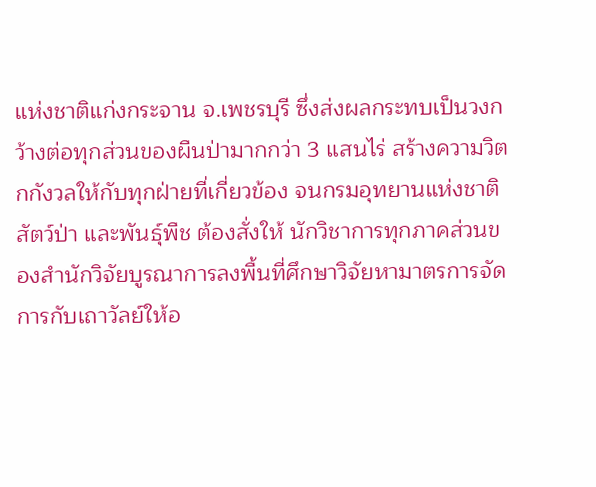แห่งชาติแก่งกระจาน จ.เพชรบุรี ซึ่งส่งผลกระทบเป็นวงกว้างต่อทุกส่วนของผืนป่ามากกว่า 3 แสนไร่ สร้างความวิตกกังวลให้กับทุกฝ่ายที่เกี่ยวข้อง จนกรมอุทยานแห่งชาติ สัตว์ป่า และพันธุ์พืช ต้องสั่งให้ นักวิชาการทุกภาคส่วนของสำนักวิจัยบูรณาการลงพื้นที่ศึกษาวิจัยหามาตรการจัดการกับเถาวัลย์ให้อ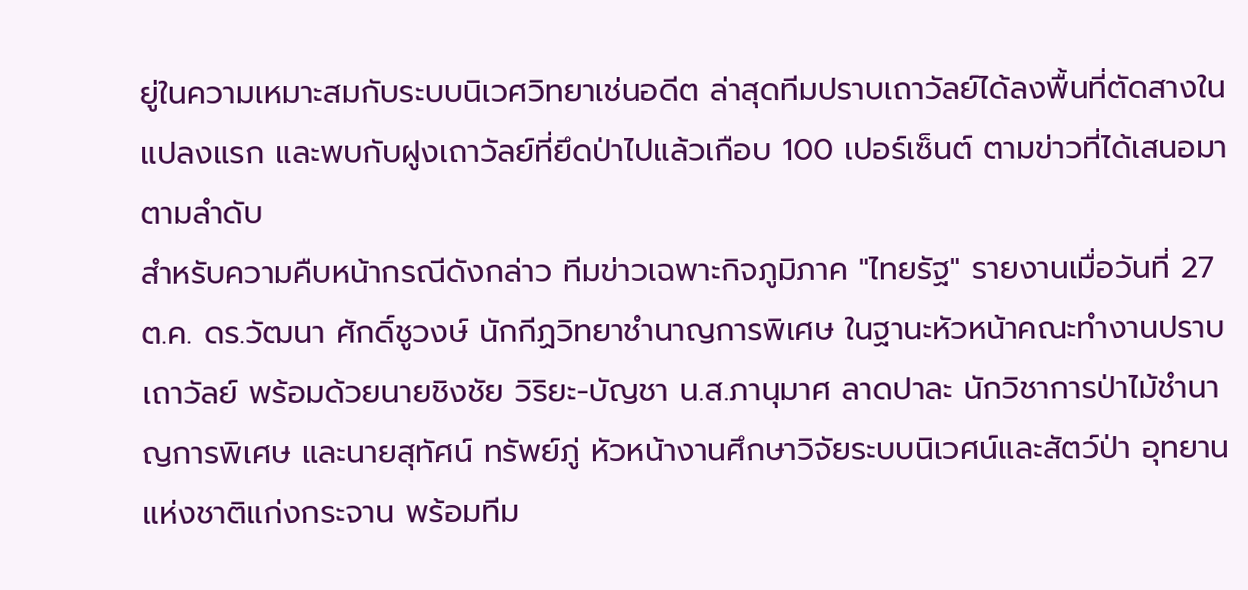ยู่ในความเหมาะสมกับระบบนิเวศวิทยาเช่นอดีต ล่าสุดทีมปราบเถาวัลย์ได้ลงพื้นที่ตัดสางในแปลงแรก และพบกับฝูงเถาวัลย์ที่ยึดป่าไปแล้วเกือบ 100 เปอร์เซ็นต์ ตามข่าวที่ได้เสนอมาตามลำดับ
สำหรับความคืบหน้ากรณีดังกล่าว ทีมข่าวเฉพาะกิจภูมิภาค "ไทยรัฐ" รายงานเมื่อวันที่ 27 ต.ค. ดร.วัฒนา ศักดิ์ชูวงษ์ นักกีฏวิทยาชำนาญการพิเศษ ในฐานะหัวหน้าคณะทำงานปราบเถาวัลย์ พร้อมด้วยนายชิงชัย วิริยะ-บัญชา น.ส.ภานุมาศ ลาดปาละ นักวิชาการป่าไม้ชำนาญการพิเศษ และนายสุทัศน์ ทรัพย์ภู่ หัวหน้างานศึกษาวิจัยระบบนิเวศน์และสัตว์ป่า อุทยานแห่งชาติแก่งกระจาน พร้อมทีม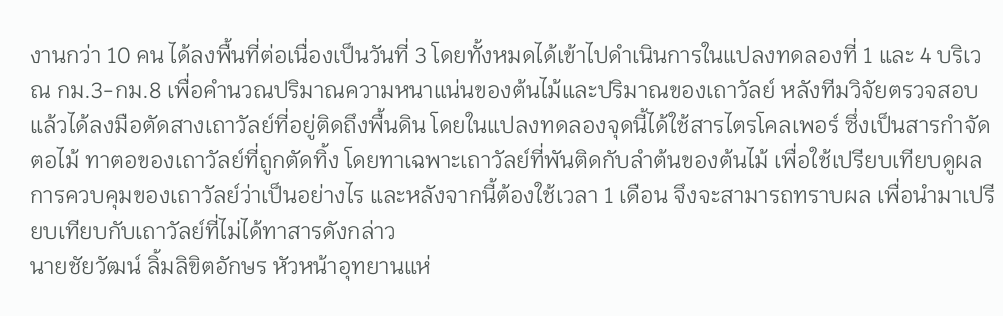งานกว่า 10 คน ได้ลงพื้นที่ต่อเนื่องเป็นวันที่ 3 โดยทั้งหมดได้เข้าไปดำเนินการในแปลงทดลองที่ 1 และ 4 บริเวณ กม.3-กม.8 เพื่อคำนวณปริมาณความหนาแน่นของต้นไม้และปริมาณของเถาวัลย์ หลังทีมวิจัยตรวจสอบแล้วได้ลงมือตัดสางเถาวัลย์ที่อยู่ติดถึงพื้นดิน โดยในแปลงทดลองจุดนี้ได้ใช้สารไตรโคลเพอร์ ซึ่งเป็นสารกำจัดตอไม้ ทาตอของเถาวัลย์ที่ถูกตัดทิ้ง โดยทาเฉพาะเถาวัลย์ที่พันติดกับลำต้นของต้นไม้ เพื่อใช้เปรียบเทียบดูผลการควบคุมของเถาวัลย์ว่าเป็นอย่างไร และหลังจากนี้ต้องใช้เวลา 1 เดือน จึงจะสามารถทราบผล เพื่อนำมาเปรียบเทียบกับเถาวัลย์ที่ไม่ได้ทาสารดังกล่าว
นายชัยวัฒน์ ลิ้มลิขิตอักษร หัวหน้าอุทยานแห่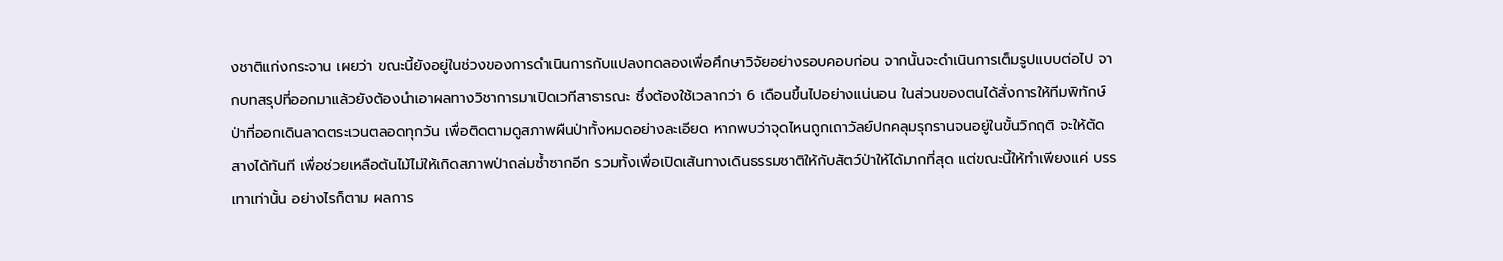งชาติแก่งกระจาน เผยว่า ขณะนี้ยังอยู่ในช่วงของการดำเนินการกับแปลงทดลองเพื่อศึกษาวิจัยอย่างรอบคอบก่อน จากนั้นจะดำเนินการเต็มรูปแบบต่อไป จากบทสรุปที่ออกมาแล้วยังต้องนำเอาผลทางวิชาการมาเปิดเวทีสาธารณะ ซึ่งต้องใช้เวลากว่า 6 เดือนขึ้นไปอย่างแน่นอน ในส่วนของตนได้สั่งการให้ทีมพิทักษ์ป่าที่ออกเดินลาดตระเวนตลอดทุกวัน เพื่อติดตามดูสภาพผืนป่าทั้งหมดอย่างละเอียด หากพบว่าจุดไหนถูกเถาวัลย์ปกคลุมรุกรานจนอยู่ในขั้นวิกฤติ จะให้ตัดสางได้ทันที เพื่อช่วยเหลือต้นไม้ไม่ให้เกิดสภาพป่าถล่มซ้ำซากอีก รวมทั้งเพื่อเปิดเส้นทางเดินธรรมชาติให้กับสัตว์ป่าให้ได้มากที่สุด แต่ขณะนี้ให้ทำเพียงแค่ บรรเทาเท่านั้น อย่างไรก็ตาม ผลการ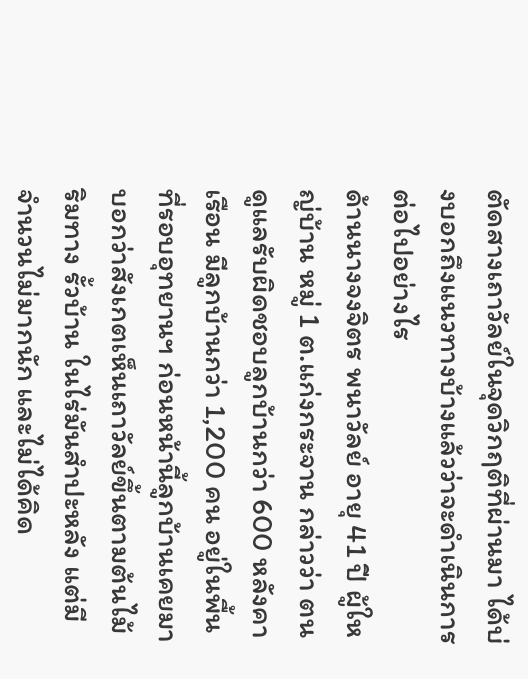ตัดสางเถาวัลย์ในจุดวิกฤติที่ผ่านมา ได้บ่งบอกถึงแนวทางบ้างแล้วว่าจะดำเนินการต่อไปอย่างไร
ด้านนางจงจิตร พนาวัลย์ อายุ 41 ปี ผู้ใหญ่บ้าน หมู่ 1 ต.แก่งกระจาน กล่าวว่า ตนดูแลรับผิดชอบลูกบ้านกว่า 600 หลังคาเรือน มีลูกบ้านกว่า 1,200 คน อยู่ในพื้นที่รอบอุทยานฯ ก่อนหน้านี้ลูกบ้านเคยมาบอกว่าสังเกตเห็นเถาวัลย์ขึ้นตามต้นไม้ริมทาง รั้วบ้าน ในไร่มันสำปะหลัง แต่มีจำนวนไม่มากนัก และไม่ได้คิด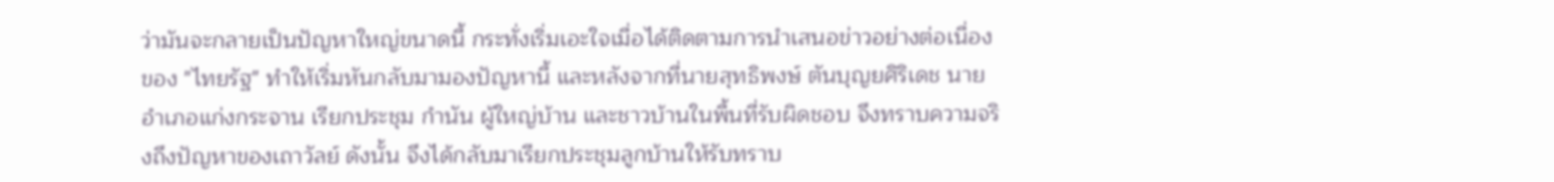ว่ามันจะกลายเป็นปัญหาใหญ่ขนาดนี้ กระทั่งเริ่มเอะใจเมื่อได้ติดตามการนำเสนอข่าวอย่างต่อเนื่องของ "ไทยรัฐ" ทำให้เริ่มหันกลับมามองปัญหานี้ และหลังจากที่นายสุทธิพงษ์ ตันบุญยศิริเดช นายอำเภอแก่งกระจาน เรียกประชุม กำนัน ผู้ใหญ่บ้าน และชาวบ้านในพื้นที่รับผิดชอบ จึงทราบความจริงถึงปัญหาของเถาวัลย์ ดังนั้น จึงได้กลับมาเรียกประชุมลูกบ้านให้รับทราบ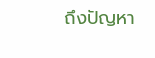ถึงปัญหา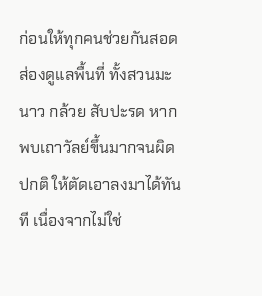ก่อนให้ทุกคนช่วยกันสอดส่องดูแลพื้นที่ ทั้งสวนมะนาว กล้วย สับปะรด หากพบเถาวัลย์ขึ้นมากจนผิดปกติ ให้ตัดเอาลงมาได้ทันที เนื่องจากไม่ใช่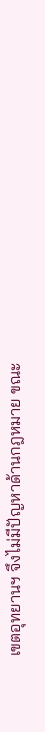เขตอุทยานฯ จึงไม่มีปัญหาด้านกฎหมาย ขณะ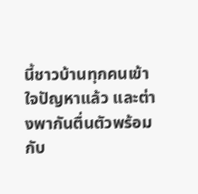นี้ชาวบ้านทุกคนเข้าใจปัญหาแล้ว และต่างพากันตื่นตัวพร้อมกับ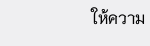ให้ความ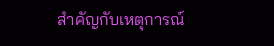สำคัญกับเหตุการณ์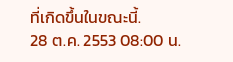ที่เกิดขึ้นในขณะนี้.
28 ต.ค. 2553 08:00 น.